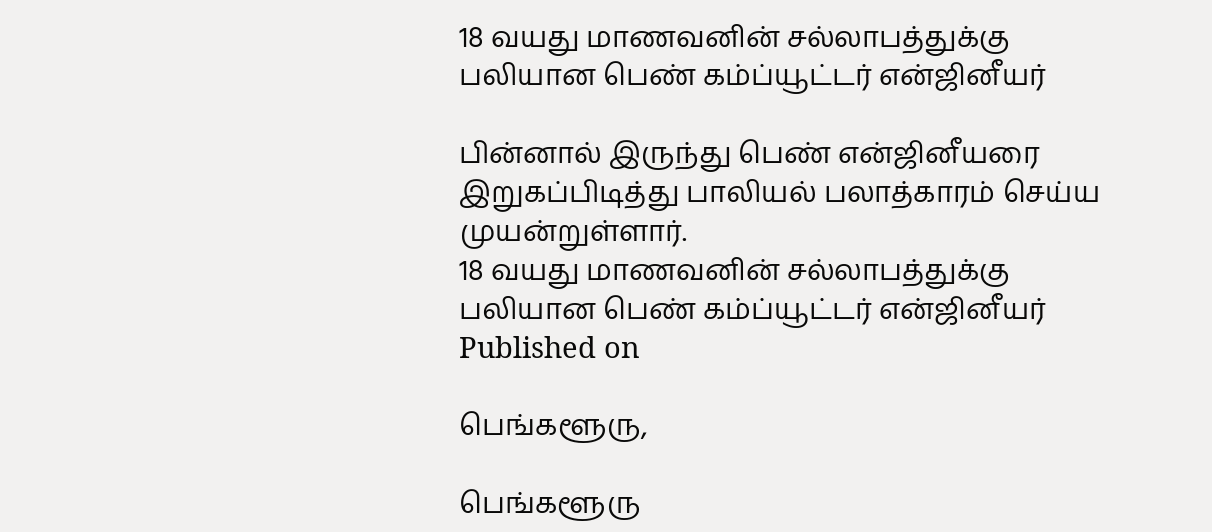18 வயது மாணவனின் சல்லாபத்துக்கு பலியான பெண் கம்ப்யூட்டர் என்ஜினீயர்

பின்னால் இருந்து பெண் என்ஜினீயரை இறுகப்பிடித்து பாலியல் பலாத்காரம் செய்ய முயன்றுள்ளார்.
18 வயது மாணவனின் சல்லாபத்துக்கு பலியான பெண் கம்ப்யூட்டர் என்ஜினீயர்
Published on

பெங்களூரு,

பெங்களூரு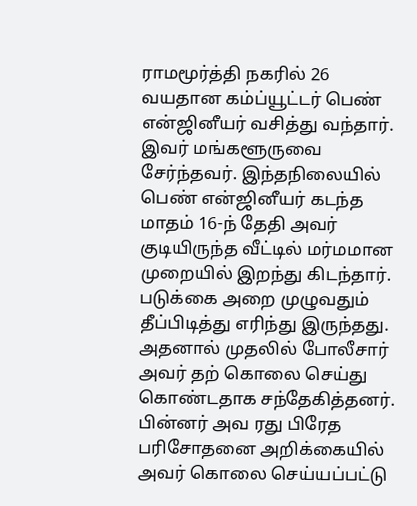ராமமூர்த்தி நகரில் 26 வயதான கம்ப்யூட்டர் பெண் என்ஜினீயர் வசித்து வந்தார். இவர் மங்களூருவை சேர்ந்தவர். இந்தநிலையில் பெண் என்ஜினீயர் கடந்த மாதம் 16-ந் தேதி அவர் குடியிருந்த வீட்டில் மர்மமான முறையில் இறந்து கிடந்தார். படுக்கை அறை முழுவதும் தீப்பிடித்து எரிந்து இருந்தது. அதனால் முதலில் போலீசார் அவர் தற் கொலை செய்து கொண்டதாக சந்தேகித்தனர். பின்னர் அவ ரது பிரேத பரிசோதனை அறிக்கையில் அவர் கொலை செய்யப்பட்டு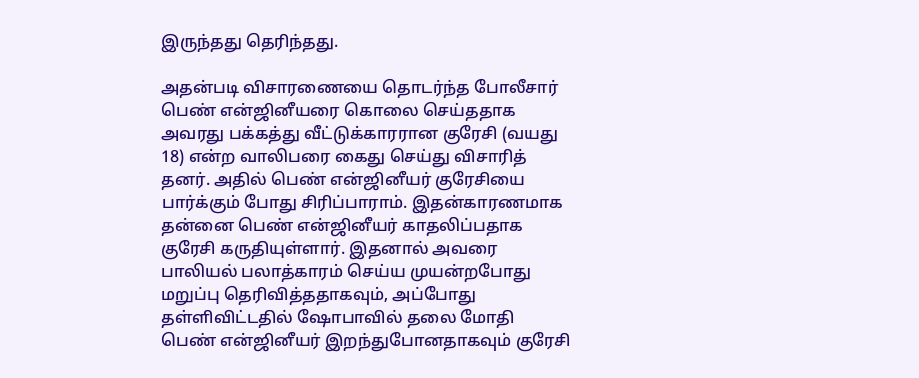இருந்தது தெரிந்தது.

அதன்படி விசாரணையை தொடர்ந்த போலீசார் பெண் என்ஜினீயரை கொலை செய்ததாக அவரது பக்கத்து வீட்டுக்காரரான குரேசி (வயது 18) என்ற வாலிபரை கைது செய்து விசாரித் தனர். அதில் பெண் என்ஜினீயர் குரேசியை பார்க்கும் போது சிரிப்பாராம். இதன்காரணமாக தன்னை பெண் என்ஜினீயர் காதலிப்பதாக குரேசி கருதியுள்ளார். இதனால் அவரை பாலியல் பலாத்காரம் செய்ய முயன்றபோது மறுப்பு தெரிவித்ததாகவும், அப்போது தள்ளிவிட்டதில் ஷோபாவில் தலை மோதி பெண் என்ஜினீயர் இறந்துபோனதாகவும் குரேசி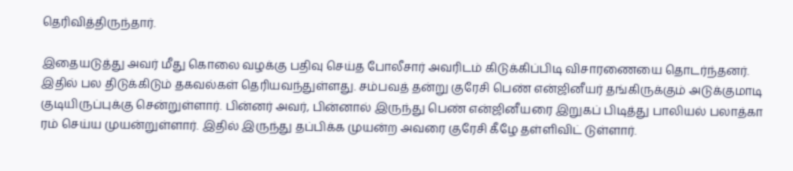தெரிவித்திருந்தார்.

இதையடுத்து அவர் மீது கொலை வழக்கு பதிவு செய்த போலீசார் அவரிடம் கிடுக்கிப்பிடி விசாரணையை தொடர்ந்தனர். இதில் பல திடுக்கிடும் தகவல்கள் தெரியவந்துள்ளது. சம்பவத் தன்று குரேசி பெண் என்ஜினீயர் தங்கிருக்கும் அடுக்குமாடி குடியிருப்புக்கு சென்றுள்ளார். பின்னர் அவர், பின்னால் இருந்து பெண் என்ஜினீயரை இறுகப் பிடித்து பாலியல் பலாத்கா ரம் செய்ய முயன்றுள்ளார். இதில் இருந்து தப்பிக்க முயன்ற அவரை குரேசி கீழே தள்ளிவிட் டுள்ளார்.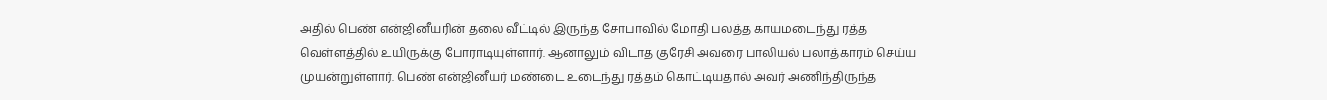அதில் பெண் என்ஜினீயரின் தலை வீட்டில் இருந்த சோபாவில் மோதி பலத்த காயமடைந்து ரத்த வெள்ளத்தில் உயிருக்கு போராடியுள்ளார். ஆனாலும் விடாத குரேசி அவரை பாலியல் பலாத்காரம் செய்ய முயன்றுள்ளார். பெண் என்ஜினீயர் மண்டை உடைந்து ரத்தம் கொட்டியதால் அவர் அணிந்திருந்த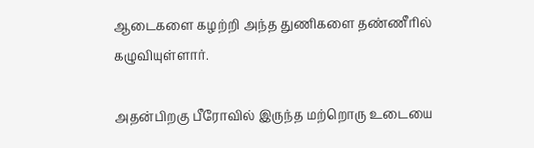ஆடைகளை கழற்றி அந்த துணிகளை தண்ணீரில் கழுவியுள்ளார்.

அதன்பிறகு பீரோவில் இருந்த மற்றொரு உடையை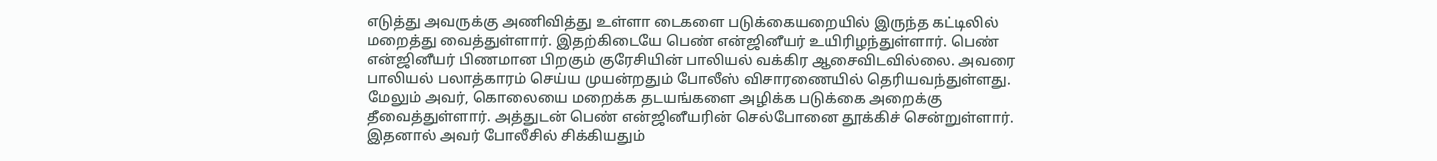எடுத்து அவருக்கு அணிவித்து உள்ளா டைகளை படுக்கையறையில் இருந்த கட்டிலில் மறைத்து வைத்துள்ளார். இதற்கிடையே பெண் என்ஜினீயர் உயிரிழந்துள்ளார். பெண் என்ஜினீயர் பிணமான பிறகும் குரேசியின் பாலியல் வக்கிர ஆசைவிடவில்லை. அவரை பாலியல் பலாத்காரம் செய்ய முயன்றதும் போலீஸ் விசாரணையில் தெரியவந்துள்ளது. மேலும் அவர், கொலையை மறைக்க தடயங்களை அழிக்க படுக்கை அறைக்கு தீவைத்துள்ளார். அத்துடன் பெண் என்ஜினீயரின் செல்போனை தூக்கிச் சென்றுள்ளார். இதனால் அவர் போலீசில் சிக்கியதும்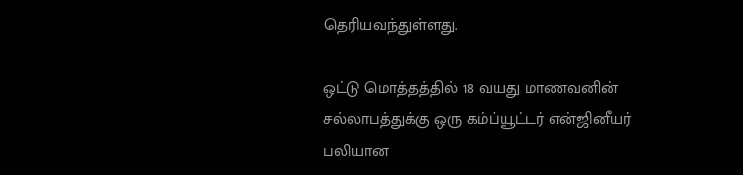தெரியவந்துள்ளது.

ஒட்டு மொத்தத்தில் 18 வயது மாணவனின் சல்லாபத்துக்கு ஒரு கம்ப்யூட்டர் என்ஜினீயர் பலியான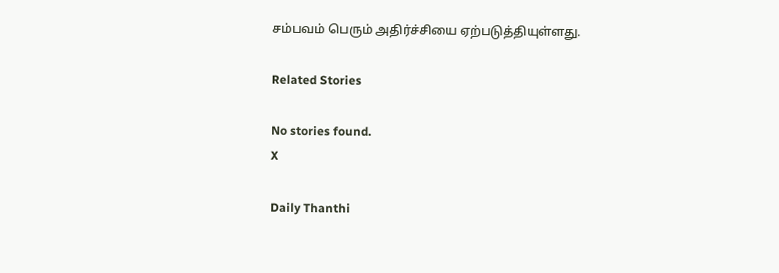சம்பவம் பெரும் அதிர்ச்சியை ஏற்படுத்தியுள்ளது.

Related Stories

No stories found.
X

Daily Thanthi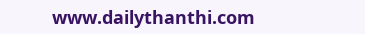www.dailythanthi.com